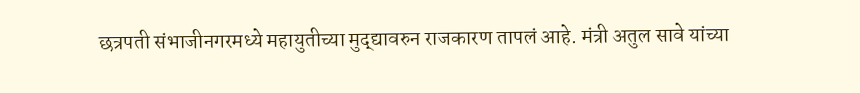छत्रपती संभाजीनगरमध्ये महायुतीच्या मुद्द्यावरुन राजकारण तापलं आहे. मंत्री अतुल सावे यांच्या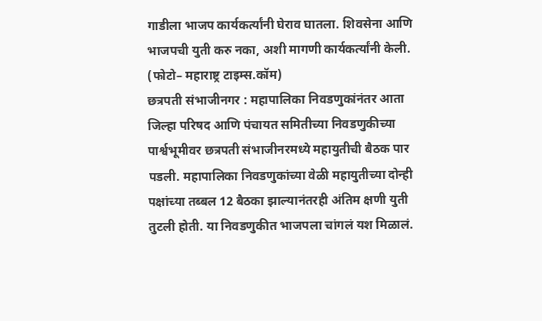गाडीला भाजप कार्यकर्त्यांनी घेराव घातला. शिवसेना आणि भाजपची युती करु नका, अशी मागणी कार्यकर्त्यांनी केली.
(फोटो– महाराष्ट्र टाइम्स.कॉम)
छत्रपती संभाजीनगर : महापालिका निवडणुकांनंतर आता जिल्हा परिषद आणि पंचायत समितीच्या निवडणुकीच्या पार्श्वभूमीवर छत्रपती संभाजीनरमध्ये महायुतीची बैठक पार पडली. महापालिका निवडणुकांच्या वेळी महायुतीच्या दोन्ही पक्षांच्या तब्बल 12 बैठका झाल्यानंतरही अंतिम क्षणी युती तुटली होती. या निवडणुकीत भाजपला चांगलं यश मिळालं.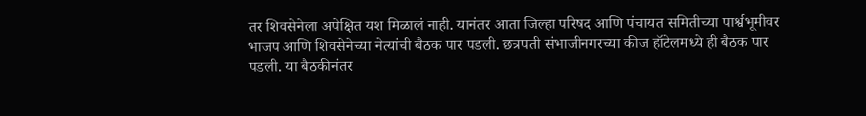तर शिवसेनेला अपेक्षित यश मिळालं नाही. यानंतर आता जिल्हा परिषद आणि पंचायत समितीच्या पार्श्वभूमीवर भाजप आणि शिवसेनेच्या नेत्यांची बैठक पार पडली. छत्रपती संभाजीनगरच्या कीज हॉटेलमध्ये ही बैठक पार पडली. या बैठकीनंतर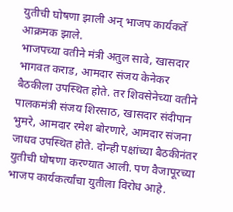युतीची घोषणा झाली अन् भाजप कार्यकर्ते आक्रमक झाले.
भाजपच्या वतीने मंत्री अतुल सावे, खासदार भागवत कराड, आमदार संजय केनेकर बैठकीला उपस्थित होते. तर शिवसेनेच्या वतीने पालकमंत्री संजय शिरसाठ, खासदार संदीपान भुमरे, आमदार रमेश बोरणारे, आमदार संजना जाधव उपस्थित होते. दोन्ही पक्षांच्या बैठकीनंतर युतीची घोषणा करण्यात आली. पण वैजापूरच्या भाजप कार्यकर्त्यांचा युतीला विरोध आहे.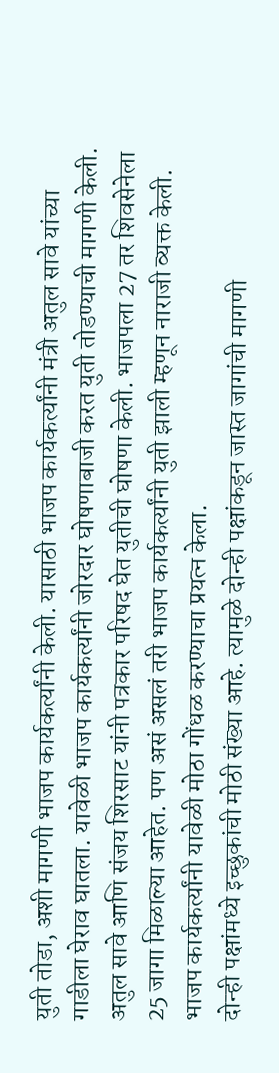युती तोडा, अशी मागणी भाजप कार्यकर्त्यांनी केली. यासाठी भाजप कार्यकर्त्यांनी मंत्री अतुल सावे यांच्या गाडीला घेराव घातला. यावेळी भाजप कार्यकर्त्यांनी जोरदार घोषणाबाजी करत युती तोडण्याची मागणी केली.
अतुल सावे आणि संजय शिरसाट यांनी पत्रकार परिषद घेत युतीची घोषणा केली. भाजपला 27 तर शिवसेनेला 25 जागा मिळाल्या आहेत. पण असं असलं तरी भाजप कार्यकर्त्यांनी युती झाली म्हणून नाराजी व्यक्त केली. भाजप कार्यकर्त्यांनी यावेळी मोठा गोंधळ करण्याचा प्रयत्न केला.
दोन्ही पक्षांमध्ये इच्छुकांची मोठी संख्या आहे. त्यामुळे दोन्ही पक्षांकडून जास्त जागांची मागणी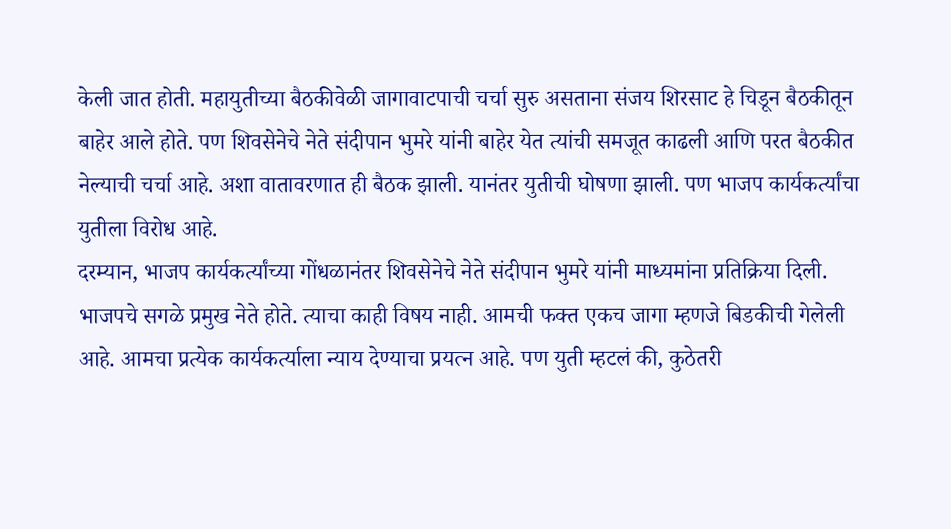केली जात होती. महायुतीच्या बैठकीवेळी जागावाटपाची चर्चा सुरु असताना संजय शिरसाट हे चिडून बैठकीतून बाहेर आले होते. पण शिवसेनेचे नेते संदीपान भुमरे यांनी बाहेर येत त्यांची समजूत काढली आणि परत बैठकीत नेल्याची चर्चा आहे. अशा वातावरणात ही बैठक झाली. यानंतर युतीची घोषणा झाली. पण भाजप कार्यकर्त्यांचा युतीला विरोध आहे.
दरम्यान, भाजप कार्यकर्त्यांच्या गोंधळानंतर शिवसेनेचे नेते संदीपान भुमरे यांनी माध्यमांना प्रतिक्रिया दिली. भाजपचे सगळे प्रमुख नेते होते. त्याचा काही विषय नाही. आमची फक्त एकच जागा म्हणजे बिडकीची गेलेली आहे. आमचा प्रत्येक कार्यकर्त्याला न्याय देण्याचा प्रयत्न आहे. पण युती म्हटलं की, कुठेतरी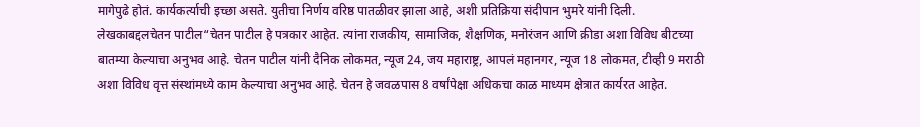मागेपुढे होतं. कार्यकर्त्याची इच्छा असते. युतीचा निर्णय वरिष्ठ पातळीवर झाला आहे, अशी प्रतिक्रिया संदीपान भुमरे यांनी दिली.
लेखकाबद्दलचेतन पाटील“चेतन पाटील हे पत्रकार आहेत. त्यांना राजकीय, सामाजिक, शैक्षणिक, मनोरंजन आणि क्रीडा अशा विविध बीटच्या बातम्या केल्याचा अनुभव आहे. चेतन पाटील यांनी दैनिक लोकमत, न्यूज 24, जय महाराष्ट्र, आपलं महानगर, न्यूज 18 लोकमत, टीव्ही 9 मराठी अशा विविध वृत्त संस्थांमध्ये काम केल्याचा अनुभव आहे. चेतन हे जवळपास 8 वर्षांपेक्षा अधिकचा काळ माध्यम क्षेत्रात कार्यरत आहेत.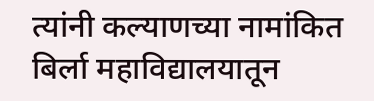त्यांनी कल्याणच्या नामांकित बिर्ला महाविद्यालयातून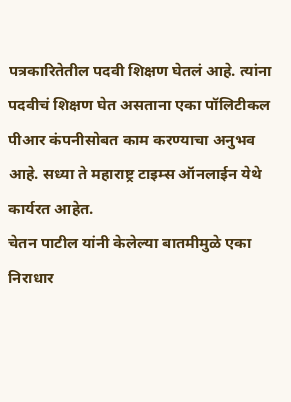पत्रकारितेतील पदवी शिक्षण घेतलं आहे. त्यांना पदवीचं शिक्षण घेत असताना एका पॉलिटीकल पीआर कंपनीसोबत काम करण्याचा अनुभव आहे. सध्या ते महाराष्ट्र टाइम्स ऑनलाईन येथे कार्यरत आहेत.
चेतन पाटील यांनी केलेल्या बातमीमुळे एका निराधार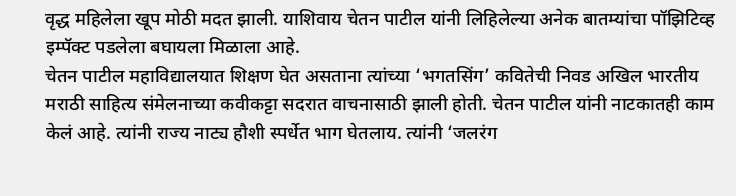वृद्ध महिलेला खूप मोठी मदत झाली. याशिवाय चेतन पाटील यांनी लिहिलेल्या अनेक बातम्यांचा पॉझिटिव्ह इम्पॅक्ट पडलेला बघायला मिळाला आहे.
चेतन पाटील महाविद्यालयात शिक्षण घेत असताना त्यांच्या ‘भगतसिंग’ कवितेची निवड अखिल भारतीय मराठी साहित्य संमेलनाच्या कवीकट्टा सदरात वाचनासाठी झाली होती. चेतन पाटील यांनी नाटकातही काम केलं आहे. त्यांनी राज्य नाट्य हौशी स्पर्धेत भाग घेतलाय. त्यांनी ‘जलरंग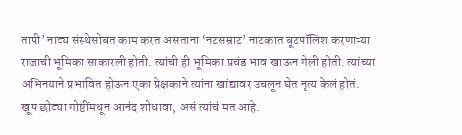तापी’ नाट्य संस्थेसोबत काम करत असताना ‘नटसम्राट’ नाटकात बूटपॉलिश करणाऱ्या राजाची भूमिका साकारली होती. त्यांची ही भूमिका प्रचंड भाव खाऊन गेली होती. त्यांच्या अभिनयाने प्रभावित होऊन एका प्रेक्षकाने त्यांना खांद्यावर उचलून घेत नृत्य केलं होतं.
खूप छोट्या गोष्टींमधून आनंद शोधावा, असं त्यांचं मत आहे.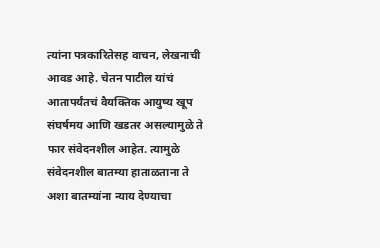त्यांना पत्रकारितेसह वाचन, लेखनाची आवड आहे. चेतन पाटील यांचं आतापर्यंतचं वैयक्तिक आयुष्य खूप संघर्षमय आणि खडतर असल्यामुळे ते फार संवेदनशील आहेत. त्यामुळे संवेदनशील बातम्या हाताळताना ते अशा बातम्यांना न्याय देण्याचा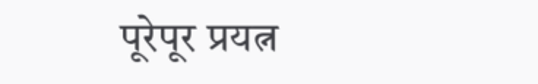पूरेपूर प्रयत्न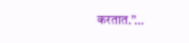करतात.”…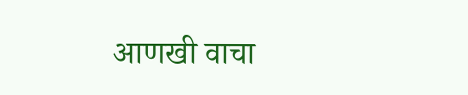आणखी वाचा